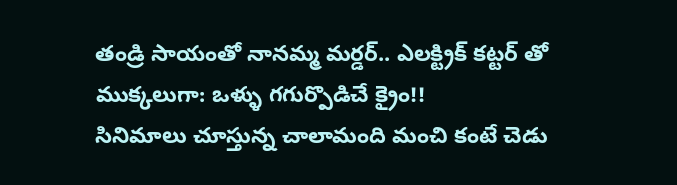తండ్రి సాయంతో నానమ్మ మర్డర్.. ఎలక్ట్రిక్ కట్టర్ తో ముక్కలుగా: ఒళ్ళు గగుర్పొడిచే క్రైం!!
సినిమాలు చూస్తున్న చాలామంది మంచి కంటే చెడు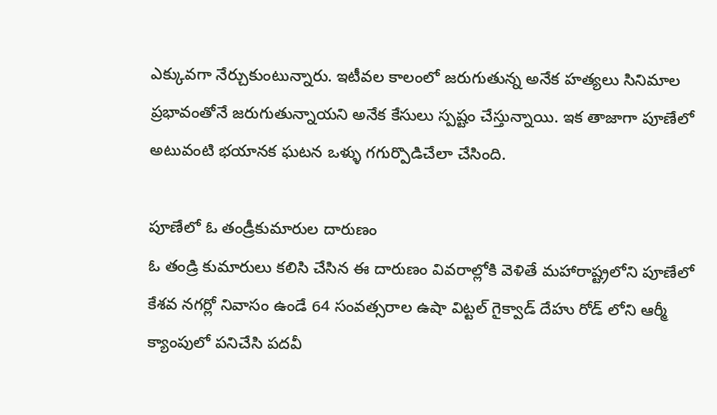ఎక్కువగా నేర్చుకుంటున్నారు. ఇటీవల కాలంలో జరుగుతున్న అనేక హత్యలు సినిమాల ప్రభావంతోనే జరుగుతున్నాయని అనేక కేసులు స్పష్టం చేస్తున్నాయి. ఇక తాజాగా పూణేలో అటువంటి భయానక ఘటన ఒళ్ళు గగుర్పొడిచేలా చేసింది.

పూణేలో ఓ తండ్రీకుమారుల దారుణం
ఓ తండ్రి కుమారులు కలిసి చేసిన ఈ దారుణం వివరాల్లోకి వెళితే మహారాష్ట్రలోని పూణేలో కేశవ నగర్లో నివాసం ఉండే 64 సంవత్సరాల ఉషా విట్టల్ గైక్వాడ్ దేహు రోడ్ లోని ఆర్మీ క్యాంపులో పనిచేసి పదవీ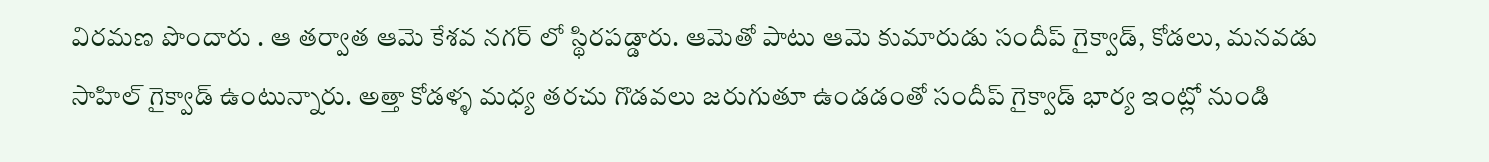విరమణ పొందారు . ఆ తర్వాత ఆమె కేశవ నగర్ లో స్థిరపడ్డారు. ఆమెతో పాటు ఆమె కుమారుడు సందీప్ గైక్వాడ్, కోడలు, మనవడు సాహిల్ గైక్వాడ్ ఉంటున్నారు. అత్తా కోడళ్ళ మధ్య తరచు గొడవలు జరుగుతూ ఉండడంతో సందీప్ గైక్వాడ్ భార్య ఇంట్లో నుండి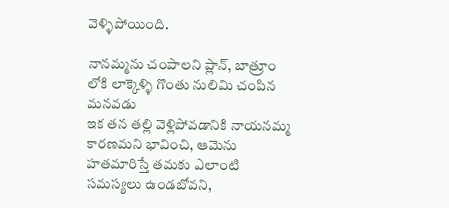వెళ్ళిపోయింది.

నానమ్మను చంపాలని ప్లాన్, బాత్రూం లోకి లాక్కెళ్ళి గొంతు నులిమి చంపిన మనవడు
ఇక తన తల్లి వెళ్లిపోవడానికి నాయనమ్మ కారణమని భావించి, ఆమెను హతమారిస్తే తమకు ఎలాంటి సమస్యలు ఉండబోవని,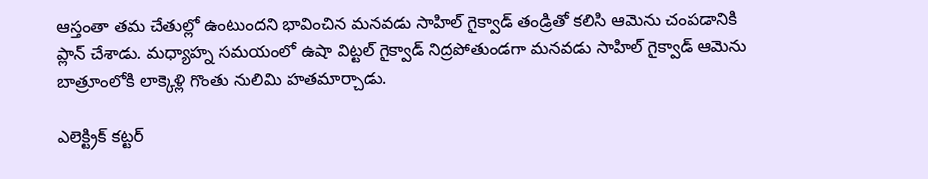ఆస్తంతా తమ చేతుల్లో ఉంటుందని భావించిన మనవడు సాహిల్ గైక్వాడ్ తండ్రితో కలిసి ఆమెను చంపడానికి ప్లాన్ చేశాడు. మధ్యాహ్న సమయంలో ఉషా విట్టల్ గైక్వాడ్ నిద్రపోతుండగా మనవడు సాహిల్ గైక్వాడ్ ఆమెను బాత్రూంలోకి లాక్కెళ్లి గొంతు నులిమి హతమార్చాడు.

ఎలెక్ట్రిక్ కట్టర్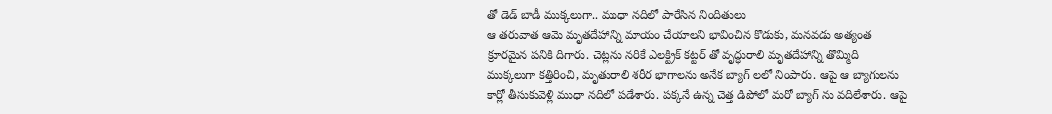తో డెడ్ బాడీ ముక్కలుగా.. ముధా నదిలో పారేసిన నిందితులు
ఆ తరువాత ఆమె మృతదేహాన్ని మాయం చేయాలని భావించిన కొడుకు, మనవడు అత్యంత క్రూరమైన పనికి దిగారు. చెట్లను నరికే ఎలక్ట్రిక్ కట్టర్ తో వృద్ధురాలి మృతదేహాన్ని తొమ్మిది ముక్కలుగా కత్తిరించి, మృతురాలి శరీర భాగాలను అనేక బ్యాగ్ లలో నింపారు. ఆపై ఆ బ్యాగులను కార్లో తీసుకువెళ్లి ముధా నదిలో పడేశారు. పక్కనే ఉన్న చెత్త డిపోలో మరో బ్యాగ్ ను వదిలేశారు. ఆపై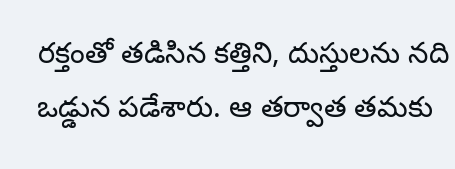రక్తంతో తడిసిన కత్తిని, దుస్తులను నది ఒడ్డున పడేశారు. ఆ తర్వాత తమకు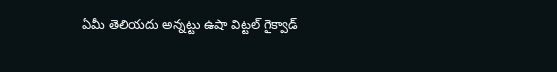ఏమీ తెలియదు అన్నట్టు ఉషా విట్టల్ గైక్వాడ్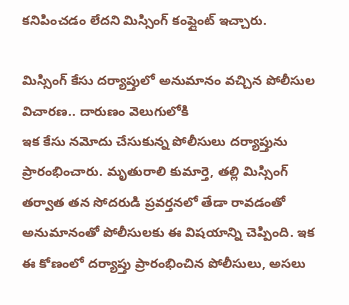కనిపించడం లేదని మిస్సింగ్ కంప్లైంట్ ఇచ్చారు.

మిస్సింగ్ కేసు దర్యాప్తులో అనుమానం వచ్చిన పోలీసుల విచారణ.. దారుణం వెలుగులోకి
ఇక కేసు నమోదు చేసుకున్న పోలీసులు దర్యాప్తును ప్రారంభించారు. మృతురాలి కుమార్తె, తల్లి మిస్సింగ్ తర్వాత తన సోదరుడి ప్రవర్తనలో తేడా రావడంతో అనుమానంతో పోలీసులకు ఈ విషయాన్ని చెప్పింది. ఇక ఈ కోణంలో దర్యాప్తు ప్రారంభించిన పోలీసులు, అసలు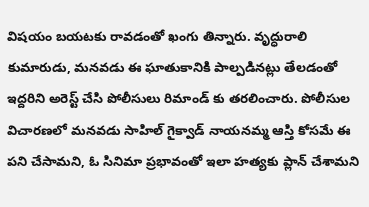విషయం బయటకు రావడంతో ఖంగు తిన్నారు. వృద్ధురాలి కుమారుడు, మనవడు ఈ ఘాతుకానికి పాల్పడినట్లు తేలడంతో ఇద్దరిని అరెస్ట్ చేసి పోలీసులు రిమాండ్ కు తరలించారు. పోలీసుల విచారణలో మనవడు సాహిల్ గైక్వాడ్ నాయనమ్మ ఆస్తి కోసమే ఈ పని చేసామని, ఓ సినిమా ప్రభావంతో ఇలా హత్యకు ప్లాన్ చేశామని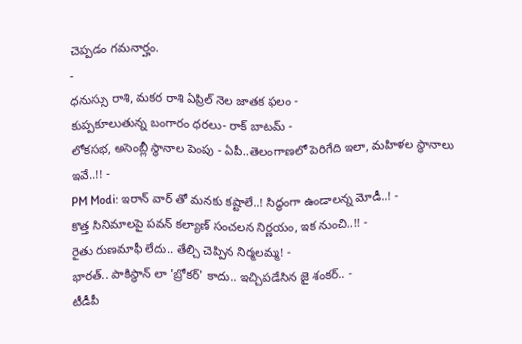చెప్పడం గమనార్హం.
-
ధనుస్సు రాశి, మకర రాశి ఏప్రిల్ నెల జాతక ఫలం -
కుప్పకూలుతున్న బంగారం ధరలు- రాక్ బాటమ్ -
లోకసభ, అసెంబ్లీ స్థానాల పెంపు - ఏపీ..తెలంగాణలో పెరిగేది ఇలా, మహిళల స్థానాలు ఇవే..!! -
PM Modi: ఇరాన్ వార్ తో మనకు కష్టాలే..! సిద్ధంగా ఉండాలన్న మోడీ..! -
కొత్త సినిమాలపై పవన్ కల్యాణ్ సంచలన నిర్ణయం, ఇక నుంచి..!! -
రైతు రుణమాఫీ లేదు.. తేల్చి చెప్పిన నిర్మలమ్మ! -
భారత్.. పాకిస్థాన్ లా 'బ్రోకర్' కాదు.. ఇచ్చిపడేసిన జై శంకర్.. -
టీడీపీ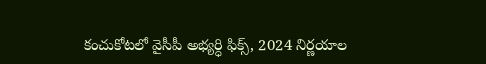కంచుకోటలో వైసీపీ అభ్యర్ధి ఫిక్స్, 2024 నిర్ణయాల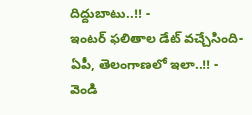దిద్దుబాటు..!! -
ఇంటర్ ఫలితాల డేట్ వచ్చేసింది- ఏపీ, తెలంగాణలో ఇలా..!! -
వెండి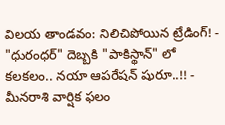విలయ తాండవం: నిలిచిపోయిన ట్రేడింగ్! -
"ధురంధర్" దెబ్బకి "పాకిస్థాన్" లో కలకలం.. నయా ఆపరేషన్ షురూ..!! -
మీనరాశి వార్షిక ఫలం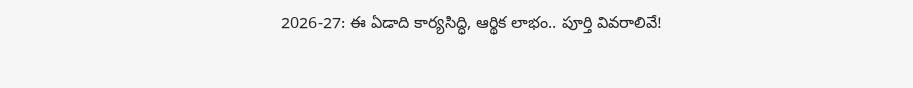2026-27: ఈ ఏడాది కార్యసిద్ధి, ఆర్థిక లాభం.. పూర్తి వివరాలివే!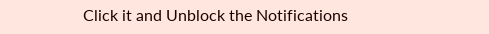Click it and Unblock the Notifications